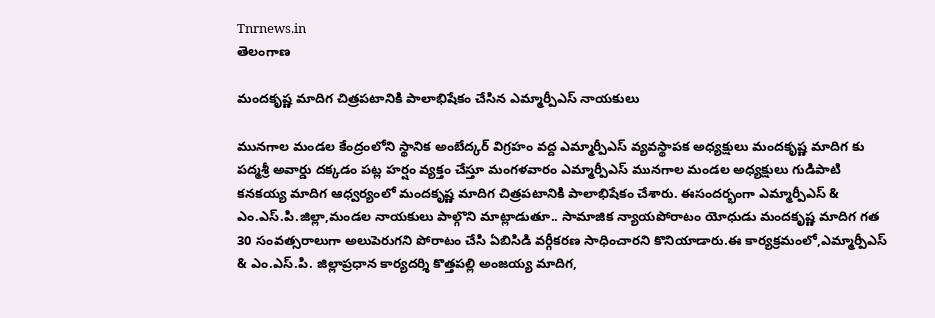Tnrnews.in
తెలంగాణ

మందకృష్ణ మాదిగ చిత్రపటానికి పాలాభిషేకం చేసిన ఎమ్మార్పీఎస్ నాయకులు

మునగాల మండల కేంద్రంలోని స్థానిక అంబేద్కర్ విగ్రహం వద్ద ఎమ్మార్పీఎస్ వ్యవస్థాపక అధ్యక్షులు మందకృష్ణ మాదిగ కు పద్మశ్రీ అవార్డు దక్కడం పట్ల హర్షం వ్యక్తం చేస్తూ మంగళవారం ఎమ్మార్పీఎస్ మునగాల మండల అధ్యక్షులు గుడిపాటి కనకయ్య మాదిగ ఆధ్వర్యంలో మందకృష్ణ మాదిగ చిత్రపటానికి పాలాభిషేకం చేశారు. ఈసందర్భంగా ఎమ్మార్పీఎస్ & ఎం.ఎస్.పి.జిల్లా,మండల నాయకులు పాల్గొని మాట్లాడుతూ.. సామాజిక న్యాయపోరాటం యోధుడు మందకృష్ణ మాదిగ గత 30 సంవత్సరాలుగా అలుపెరుగని పోరాటం చేసి ఏబిసిడి వర్గీకరణ సాధించారని కొనియాడారు.ఈ కార్యక్రమంలో,ఎమ్మార్పీఎస్ & ఎం.ఎస్.పి. జిల్లాప్రధాన కార్యదర్శి కొత్తపల్లి అంజయ్య మాదిగ,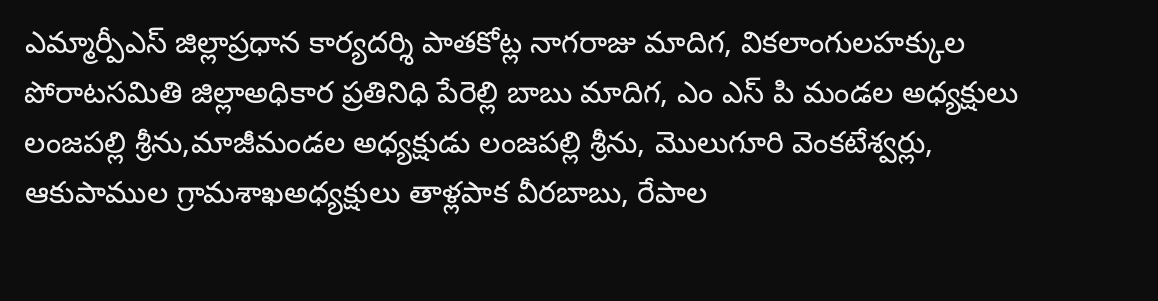ఎమ్మార్పీఎస్ జిల్లాప్రధాన కార్యదర్శి పాతకోట్ల నాగరాజు మాదిగ, వికలాంగులహక్కుల పోరాటసమితి జిల్లాఅధికార ప్రతినిధి పేరెల్లి బాబు మాదిగ, ఎం ఎస్ పి మండల అధ్యక్షులు లంజపల్లి శ్రీను,మాజీమండల అధ్యక్షుడు లంజపల్లి శ్రీను, మొలుగూరి వెంకటేశ్వర్లు, ఆకుపాముల గ్రామశాఖఅధ్యక్షులు తాళ్లపాక వీరబాబు, రేపాల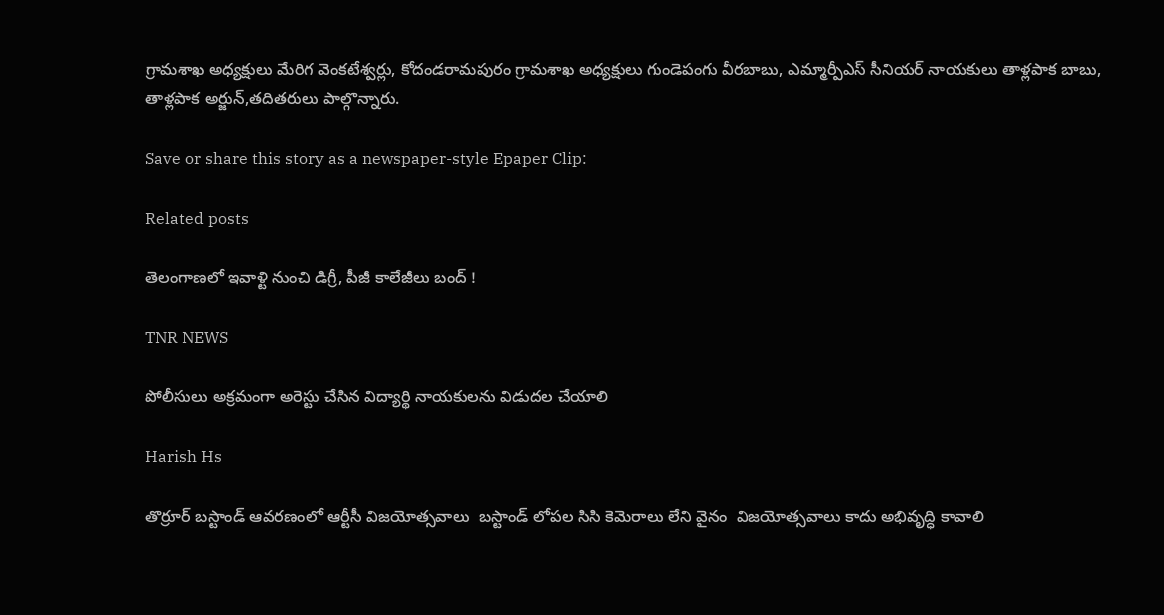గ్రామశాఖ అధ్యక్షులు మేరిగ వెంకటేశ్వర్లు, కోదండరామపురం గ్రామశాఖ అధ్యక్షులు గుండెపంగు వీరబాబు, ఎమ్మార్పీఎస్ సీనియర్ నాయకులు తాళ్లపాక బాబు, తాళ్లపాక అర్జున్,తదితరులు పాల్గొన్నారు.

Save or share this story as a newspaper-style Epaper Clip:

Related posts

తెలంగాణలో ఇవాళ్టి నుంచి డిగ్రీ, పీజీ కాలేజీలు బంద్‌ !

TNR NEWS

పోలీసులు అక్రమంగా అరెస్టు చేసిన విద్యార్థి నాయకులను విడుదల చేయాలి

Harish Hs

తొర్రూర్ బస్టాండ్ ఆవరణంలో ఆర్టీసీ విజయోత్సవాలు  బస్టాండ్ లోపల సిసి కెమెరాలు లేని వైనం  విజయోత్సవాలు కాదు అభివృద్ధి కావాలి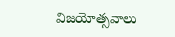విజయోత్సవాలు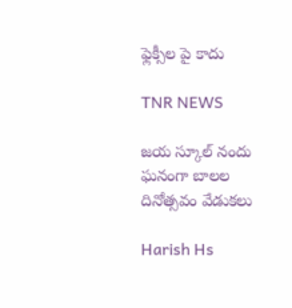ఫ్లెక్సీల పై కాదు

TNR NEWS

జయ స్కూల్ నందు ఘనంగా బాలల దినోత్సవం వేడుకలు

Harish Hs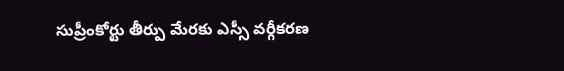సుప్రీంకోర్టు తీర్పు మేరకు ఎస్సీ వర్గీకరణ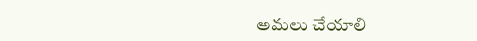అమలు చేయాలి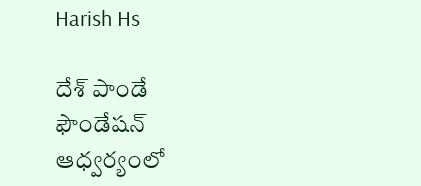Harish Hs

దేశ్ పాండే ఫౌండేషన్ ఆధ్వర్యంలో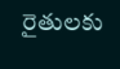రైతులకు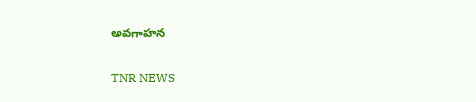అవగాహన

TNR NEWS